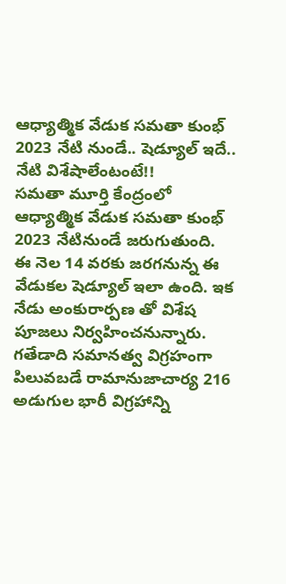ఆధ్యాత్మిక వేడుక సమతా కుంభ్ 2023 నేటి నుండే.. షెడ్యూల్ ఇదే.. నేటి విశేషాలేంటంటే!!
సమతా మూర్తి కేంద్రంలో ఆధ్యాత్మిక వేడుక సమతా కుంభ్ 2023 నేటినుండే జరుగుతుంది. ఈ నెల 14 వరకు జరగనున్న ఈ వేడుకల షెడ్యూల్ ఇలా ఉంది. ఇక నేడు అంకురార్పణ తో విశేష పూజలు నిర్వహించనున్నారు.
గతేడాది సమానత్వ విగ్రహంగా పిలువబడే రామానుజాచార్య 216 అడుగుల భారీ విగ్రహాన్ని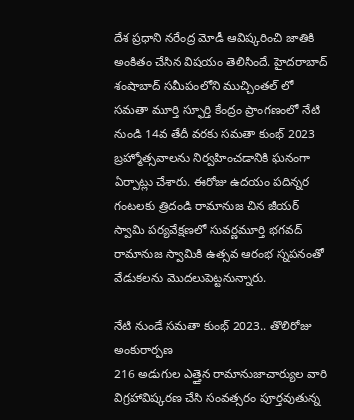దేశ ప్రధాని నరేంద్ర మోడీ ఆవిష్కరించి జాతికి అంకితం చేసిన విషయం తెలిసిందే. హైదరాబాద్ శంషాబాద్ సమీపంలోని ముచ్చింతల్ లో సమతా మూర్తి స్ఫూర్తి కేంద్రం ప్రాంగణంలో నేటి నుండి 14వ తేదీ వరకు సమతా కుంభ్ 2023 బ్రహ్మోత్సవాలను నిర్వహించడానికి ఘనంగా ఏర్పాట్లు చేశారు. ఈరోజు ఉదయం పదిన్నర గంటలకు త్రిదండి రామానుజ చిన జీయర్ స్వామి పర్యవేక్షణలో సువర్ణమూర్తి భగవద్ రామానుజ స్వామికి ఉత్సవ ఆరంభ స్నపనంతో వేడుకలను మొదలుపెట్టనున్నారు.

నేటి నుండే సమతా కుంభ్ 2023.. తొలిరోజు అంకురార్పణ
216 అడుగుల ఎత్తైన రామానుజాచార్యుల వారి విగ్రహావిష్కరణ చేసి సంవత్సరం పూర్తవుతున్న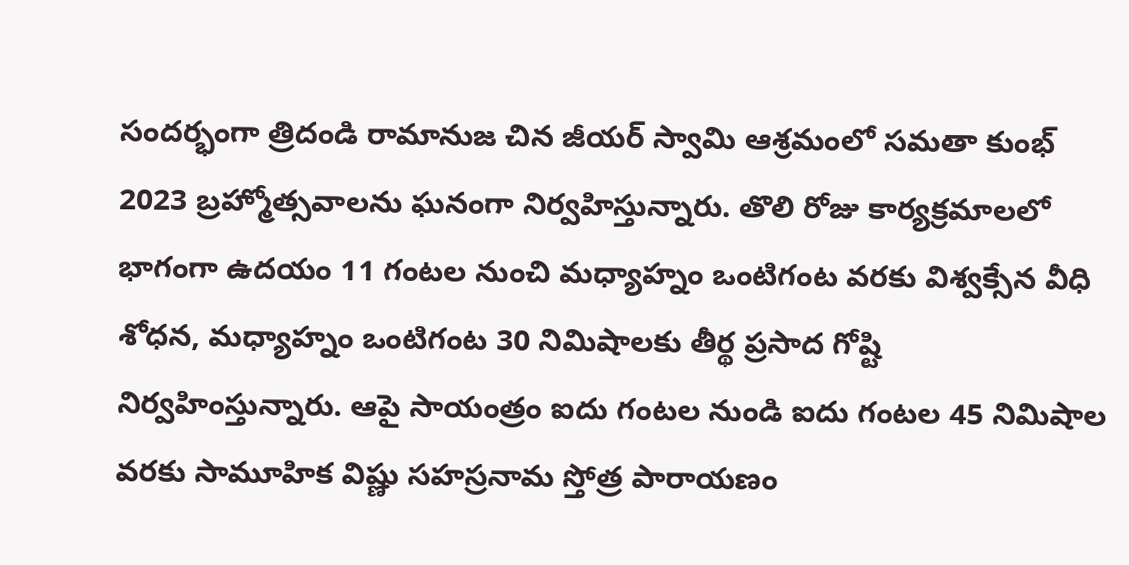సందర్భంగా త్రిదండి రామానుజ చిన జీయర్ స్వామి ఆశ్రమంలో సమతా కుంభ్ 2023 బ్రహ్మోత్సవాలను ఘనంగా నిర్వహిస్తున్నారు. తొలి రోజు కార్యక్రమాలలో భాగంగా ఉదయం 11 గంటల నుంచి మధ్యాహ్నం ఒంటిగంట వరకు విశ్వక్సేన వీధి శోధన, మధ్యాహ్నం ఒంటిగంట 30 నిమిషాలకు తీర్థ ప్రసాద గోష్టి నిర్వహింస్తున్నారు. ఆపై సాయంత్రం ఐదు గంటల నుండి ఐదు గంటల 45 నిమిషాల వరకు సామూహిక విష్ణు సహస్రనామ స్తోత్ర పారాయణం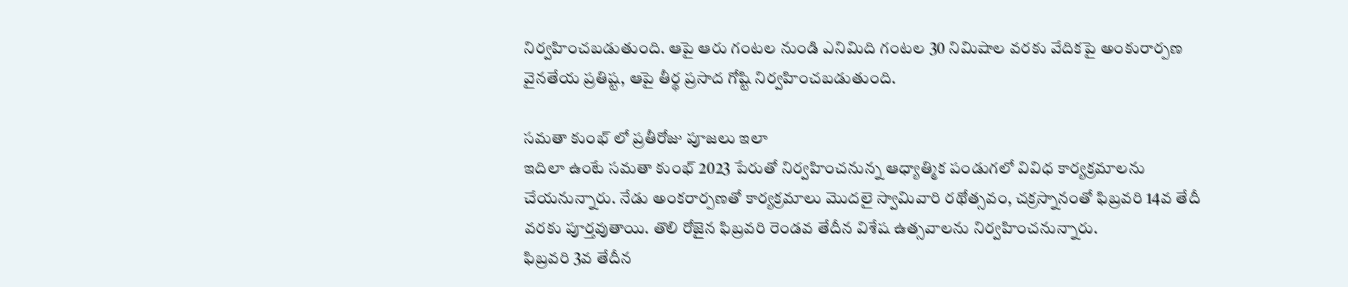నిర్వహించబడుతుంది. ఆపై ఆరు గంటల నుండి ఎనిమిది గంటల 30 నిమిషాల వరకు వేదికపై అంకురార్పణ వైనతేయ ప్రతిష్ట, ఆపై తీర్థ ప్రసాద గోష్టి నిర్వహించబడుతుంది.

సమతా కుంభ్ లో ప్రతీరోజు పూజలు ఇలా
ఇదిలా ఉంటే సమతా కుంభ్ 2023 పేరుతో నిర్వహించనున్న ఆధ్యాత్మిక పండుగలో వివిధ కార్యక్రమాలను చేయనున్నారు. నేడు అంకరార్పణతో కార్యక్రమాలు మొదలై స్వామివారి రథోత్సవం, చక్రస్నానంతో ఫిబ్రవరి 14వ తేదీ వరకు పూర్తవుతాయి. తొలి రోజైన ఫిబ్రవరి రెండవ తేదీన విశేష ఉత్సవాలను నిర్వహించనున్నారు.
ఫిబ్రవరి 3వ తేదీన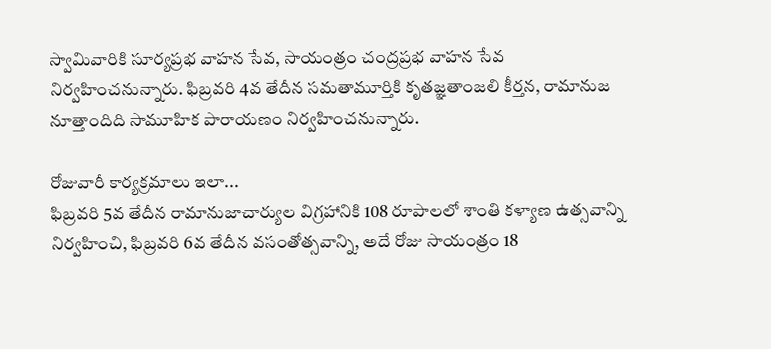స్వామివారికి సూర్యప్రభ వాహన సేవ, సాయంత్రం చంద్రప్రభ వాహన సేవ నిర్వహించనున్నారు. ఫిబ్రవరి 4వ తేదీన సమతామూర్తికి కృతజ్ఞతాంజలి కీర్తన, రామానుజ నూత్తాందిది సామూహిక పారాయణం నిర్వహించనున్నారు.

రోజువారీ కార్యక్రమాలు ఇలా...
ఫిబ్రవరి 5వ తేదీన రామానుజాచార్యుల విగ్రహానికి 108 రూపాలలో శాంతి కళ్యాణ ఉత్సవాన్ని నిర్వహించి, ఫిబ్రవరి 6వ తేదీన వసంతోత్సవాన్ని, అదే రోజు సాయంత్రం 18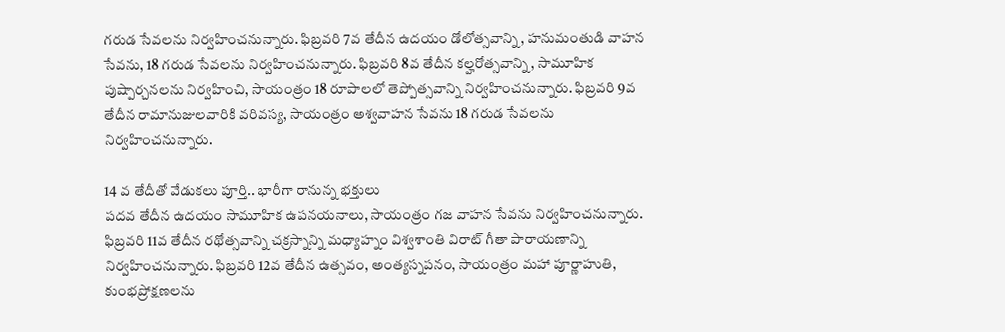గరుడ సేవలను నిర్వహించనున్నారు. ఫిబ్రవరి 7వ తేదీన ఉదయం డోలోత్సవాన్ని, హనుమంతుడి వాహన సేవను, 18 గరుడ సేవలను నిర్వహించనున్నారు. ఫిబ్రవరి 8వ తేదీన కల్హరోత్సవాన్ని, సామూహిక పుష్పార్చనలను నిర్వహించి, సాయంత్రం 18 రూపాలలో తెప్పోత్సవాన్ని నిర్వహించనున్నారు. ఫిబ్రవరి 9వ తేదీన రామానుజులవారికి వరివస్య, సాయంత్రం అశ్వవాహన సేవను 18 గరుడ సేవలను నిర్వహించనున్నారు.

14 వ తేదీతో వేడుకలు పూర్తి.. భారీగా రానున్న భక్తులు
పదవ తేదీన ఉదయం సామూహిక ఉపనయనాలు, సాయంత్రం గజ వాహన సేవను నిర్వహించనున్నారు. ఫిబ్రవరి 11వ తేదీన రథోత్సవాన్ని చక్రస్నాన్ని మధ్యాహ్నం విశ్వశాంతి విరాట్ గీతా పారాయణాన్ని నిర్వహించనున్నారు. ఫిబ్రవరి 12వ తేదీన ఉత్సవం, అంత్యస్నపనం, సాయంత్రం మహా పూర్ణాహుతి, కుంభప్రోక్షణలను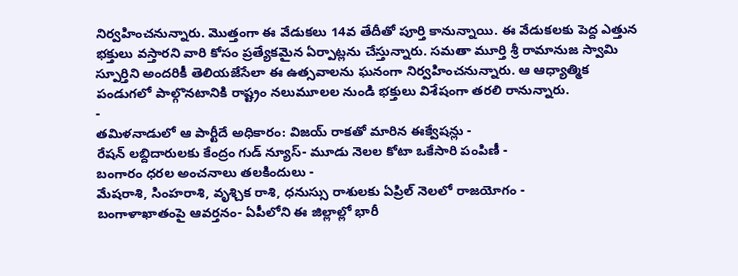నిర్వహించనున్నారు. మొత్తంగా ఈ వేడుకలు 14వ తేదీతో పూర్తి కానున్నాయి. ఈ వేడుకలకు పెద్ద ఎత్తున భక్తులు వస్తారని వారి కోసం ప్రత్యేకమైన ఏర్పాట్లను చేస్తున్నారు. సమతా మూర్తి శ్రీ రామానుజ స్వామి స్పూర్తిని అందరికీ తెలియజేసేలా ఈ ఉత్సవాలను ఘనంగా నిర్వహించనున్నారు. ఆ ఆధ్యాత్మిక పండుగలో పాల్గొనటానికి రాష్ట్రం నలుమూలల నుండి భక్తులు విశేషంగా తరలి రానున్నారు.
-
తమిళనాడులో ఆ పార్టీదే అధికారం: విజయ్ రాకతో మారిన ఈక్వేషన్లు -
రేషన్ లబ్దిదారులకు కేంద్రం గుడ్ న్యూస్- మూడు నెలల కోటా ఒకేసారి పంపిణీ -
బంగారం ధరల అంచనాలు తలకిందులు -
మేషరాశి, సింహరాశి, వృశ్చిక రాశి, ధనుస్సు రాశులకు ఏప్రిల్ నెలలో రాజయోగం -
బంగాళాఖాతంపై ఆవర్తనం- ఏపీలోని ఈ జిల్లాల్లో భారీ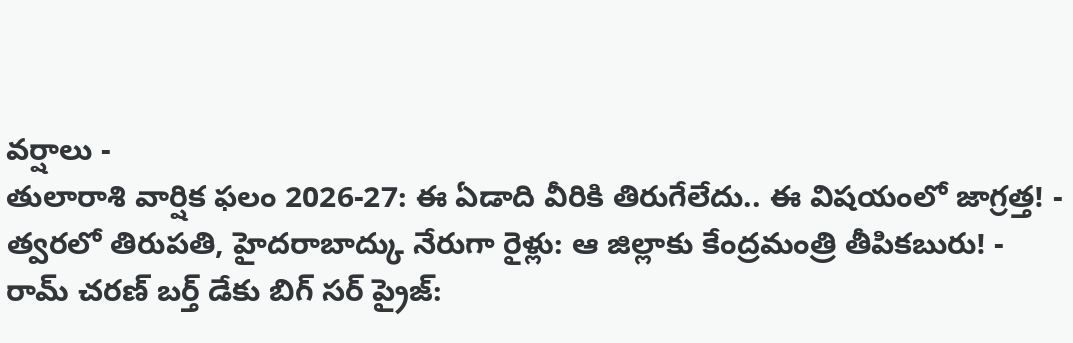వర్షాలు -
తులారాశి వార్షిక ఫలం 2026-27: ఈ ఏడాది వీరికి తిరుగేలేదు.. ఈ విషయంలో జాగ్రత్త! -
త్వరలో తిరుపతి, హైదరాబాద్కు నేరుగా రైళ్లు: ఆ జిల్లాకు కేంద్రమంత్రి తీపికబురు! -
రామ్ చరణ్ బర్త్ డేకు బిగ్ సర్ ప్రైజ్: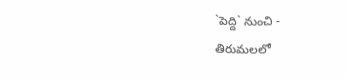`పెద్ది` నుంచి -
తిరుమలలో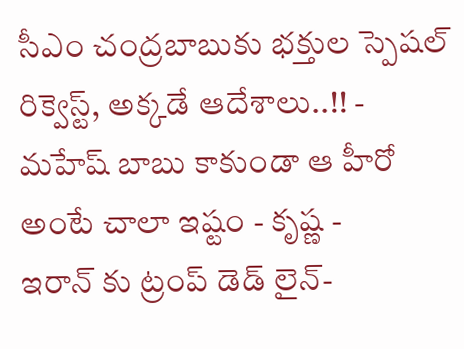సీఎం చంద్రబాబుకు భక్తుల స్పెషల్ రిక్వెస్ట్, అక్కడే ఆదేశాలు..!! -
మహేష్ బాబు కాకుండా ఆ హీరో అంటే చాలా ఇష్టం - కృష్ణ -
ఇరాన్ కు ట్రంప్ డెడ్ లైన్-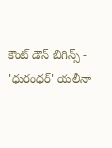కౌంట్ డౌన్ బిగిన్స్ -
'ధురంధర్' యలీనా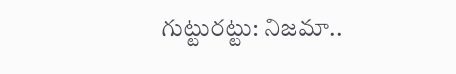గుట్టురట్టు: నిజమా..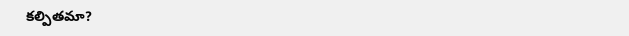కల్పితమా?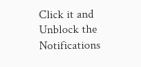Click it and Unblock the Notifications